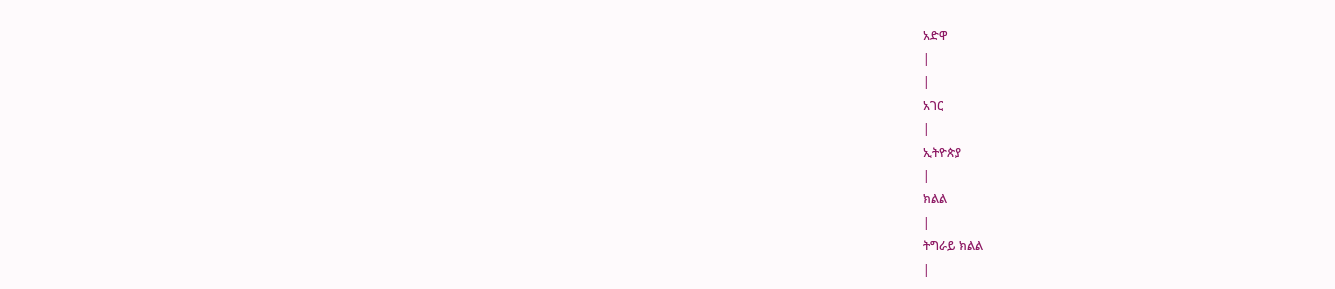አድዋ
|
|
አገር
|
ኢትዮጵያ
|
ክልል
|
ትግራይ ክልል
|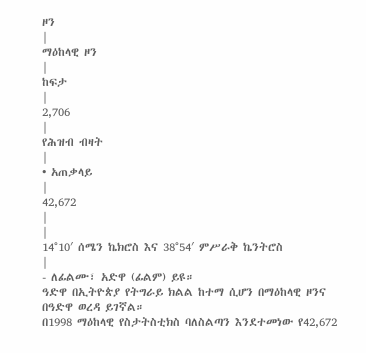ዞን
|
ማዕከላዊ ዞን
|
ከፍታ
|
2,706
|
የሕዝብ ብዛት
|
• አጠቃላይ
|
42,672
|
|
14°10′ ሰሜን ኬክሮስ እና 38°54′ ምሥራቅ ኬንትሮስ
|
- ለፊልሙ፣ አድዋ (ፊልም) ይዩ።
ዓድዋ በኢትዮጵያ የትግራይ ክልል ከተማ ሲሆን በማዕከላዊ ዞንና በዓድዋ ወረዳ ይገኛል።
በ1998 ማዕከላዊ የስታትስቲክስ ባለስልጣን እንደተመነው የ42,672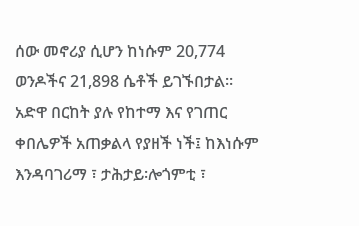ሰው መኖሪያ ሲሆን ከነሱም 20,774 ወንዶችና 21,898 ሴቶች ይገኙበታል።
አድዋ በርከት ያሉ የከተማ እና የገጠር ቀበሌዎች አጠቃልላ የያዘች ነች፤ ከእነሱም እንዳባገሪማ ፣ ታሕታይ፡ሎጎምቲ ፣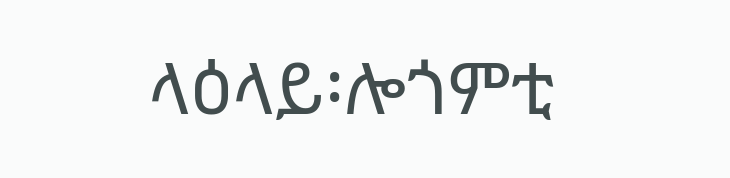ላዕላይ፡ሎጎምቲ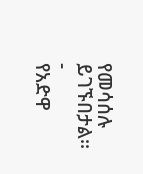የመሳሰሉ ይገኙበታል፡፡
-
የአድዋ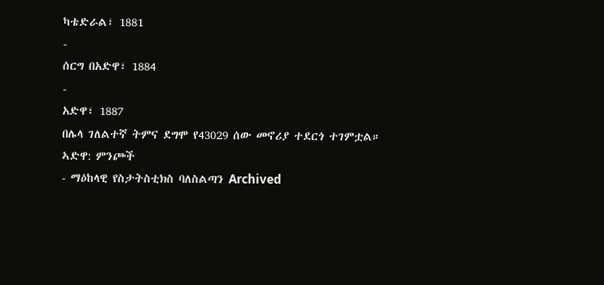ካቴድራል፣ 1881
-
ሰርግ በአድዋ፣ 1884
-
አድዋ፣ 1887
በሌላ ገለልተኛ ትምና ደግሞ የ43029 ሰው መኖሪያ ተደርጎ ተገምቷል።
ኣድዋ: ምንጮች
- ማዕከላዊ የስታትስቲክስ ባለስልጣን Archived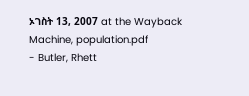ኦገስት 13, 2007 at the Wayback Machine, population.pdf
- Butler, Rhett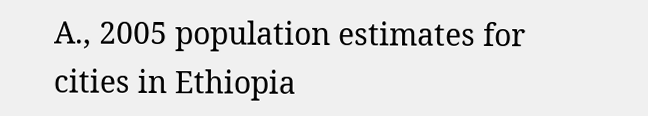A., 2005 population estimates for cities in Ethiopia